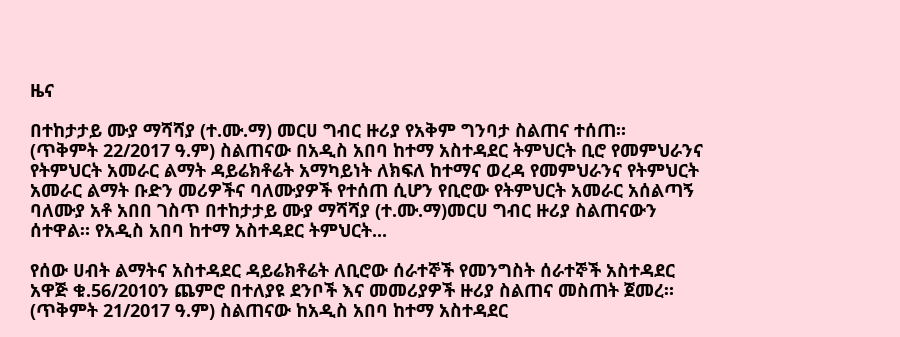ዜና

በተከታታይ ሙያ ማሻሻያ (ተ.ሙ.ማ) መርሀ ግብር ዙሪያ የአቅም ግንባታ ስልጠና ተሰጠ።
(ጥቅምት 22/2017 ዓ.ም) ስልጠናው በአዲስ አበባ ከተማ አስተዳደር ትምህርት ቢሮ የመምህራንና የትምህርት አመራር ልማት ዳይሬክቶሬት አማካይነት ለክፍለ ከተማና ወረዳ የመምህራንና የትምህርት አመራር ልማት ቡድን መሪዎችና ባለሙያዎች የተሰጠ ሲሆን የቢሮው የትምህርት አመራር አሰልጣኝ ባለሙያ አቶ አበበ ገስጥ በተከታታይ ሙያ ማሻሻያ (ተ.ሙ.ማ)መርሀ ግብር ዙሪያ ስልጠናውን ሰተዋል። የአዲስ አበባ ከተማ አስተዳደር ትምህርት...

የሰው ሀብት ልማትና አስተዳደር ዳይሬክቶሬት ለቢሮው ሰራተኞች የመንግስት ሰራተኞች አስተዳደር አዋጅ ቁ.56/2010ን ጨምሮ በተለያዩ ደንቦች እና መመሪያዎች ዙሪያ ስልጠና መስጠት ጀመረ።
(ጥቅምት 21/2017 ዓ.ም) ስልጠናው ከአዲስ አበባ ከተማ አስተዳደር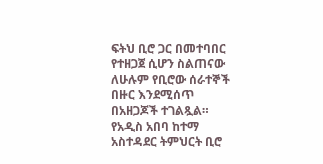ፍትህ ቢሮ ጋር በመተባበር የተዘጋጀ ሲሆን ስልጠናው ለሁሉም የቢሮው ሰራተኞች በዙር እንደሚሰጥ በአዘጋጆች ተገልጿል። የአዲስ አበባ ከተማ አስተዳደር ትምህርት ቢሮ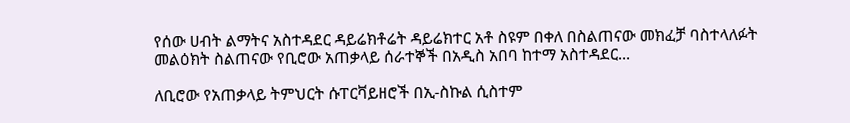የሰው ሀብት ልማትና አስተዳደር ዳይሬክቶሬት ዳይሬክተር አቶ ስዩም በቀለ በስልጠናው መክፈቻ ባስተላለፉት መልዕክት ስልጠናው የቢሮው አጠቃላይ ሰራተኞች በአዲስ አበባ ከተማ አስተዳደር...

ለቢሮው የአጠቃላይ ትምህርት ሱፐርቫይዘሮች በኢ-ስኩል ሲስተም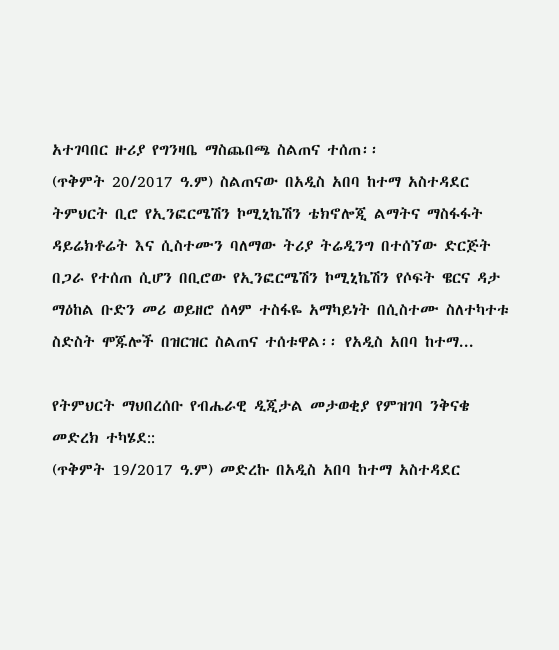አተገባበር ዙሪያ የግንዛቤ ማስጨበጫ ስልጠና ተሰጠ፡፡
(ጥቅምት 20/2017 ዓ.ም) ስልጠናው በአዲስ አበባ ከተማ አስተዳደር ትምህርት ቢሮ የኢንፎርሜሽን ኮሚኒኬሽን ቴክኖሎጂ ልማትና ማስፋፋት ዳይሬክቶሬት እና ሲስተሙን ባለማው ትሪያ ትሬዲንግ በተሰኘው ድርጅት በጋራ የተሰጠ ሲሆን በቢሮው የኢንፎርሜሽን ኮሚኒኬሽን የሶፍት ዌርና ዳታ ማዕከል ቡድን መሪ ወይዘሮ ሰላም ተስፋዬ አማካይነት በሲስተሙ ስለተካተቱ ስድስት ሞጁሎች በዝርዝር ስልጠና ተሰቱዋል፡፡ የአዲስ አበባ ከተማ...

የትምህርት ማህበረሰቡ የብሔራዊ ዲጂታል መታወቂያ የምዝገባ ንቅናቄ መድረክ ተካሄደ::
(ጥቅምት 19/2017 ዓ.ም) መድረኩ በአዲስ አበባ ከተማ አስተዳደር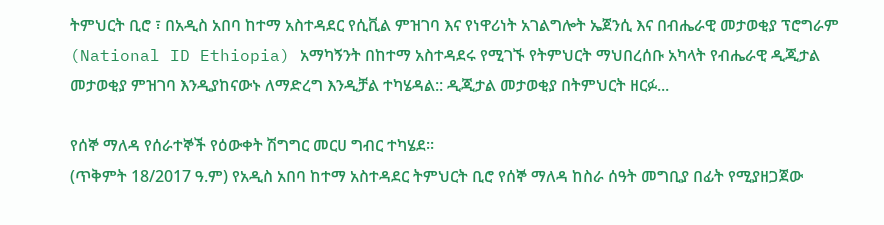ትምህርት ቢሮ ፣ በአዲስ አበባ ከተማ አስተዳደር የሲቪል ምዝገባ እና የነዋሪነት አገልግሎት ኤጀንሲ እና በብሔራዊ መታወቂያ ፕሮግራም (National ID Ethiopia) አማካኝንት በከተማ አስተዳደሩ የሚገኙ የትምህርት ማህበረሰቡ አካላት የብሔራዊ ዲጂታል መታወቂያ ምዝገባ እንዲያከናውኑ ለማድረግ እንዲቻል ተካሄዳል:: ዲጂታል መታወቂያ በትምህርት ዘርፉ...

የሰኞ ማለዳ የሰራተኞች የዕውቀት ሽግግር መርሀ ግብር ተካሄደ፡፡
(ጥቅምት 18/2017 ዓ.ም) የአዲስ አበባ ከተማ አስተዳደር ትምህርት ቢሮ የሰኞ ማለዳ ከስራ ሰዓት መግቢያ በፊት የሚያዘጋጀው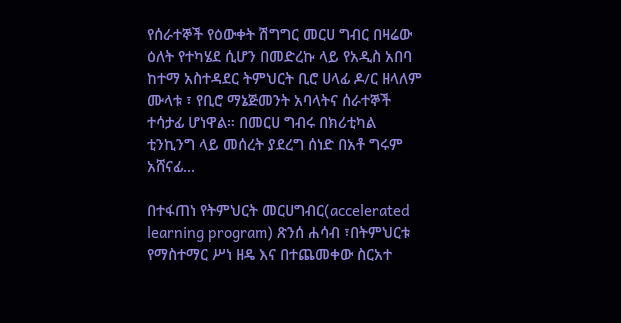የሰራተኞች የዕውቀት ሽግግር መርሀ ግብር በዛሬው ዕለት የተካሄደ ሲሆን በመድረኩ ላይ የአዲስ አበባ ከተማ አስተዳደር ትምህርት ቢሮ ሀላፊ ዶ/ር ዘላለም ሙላቱ ፣ የቢሮ ማኔጅመንት አባላትና ሰራተኞች ተሳታፊ ሆነዋል። በመርሀ ግብሩ በክሪቲካል ቲንኪንግ ላይ መሰረት ያደረግ ሰነድ በአቶ ግሩም አሸናፊ...

በተፋጠነ የትምህርት መርሀግብር(accelerated learning program) ጽንሰ ሐሳብ ፣በትምህርቱ የማስተማር ሥነ ዘዴ እና በተጨመቀው ስርአተ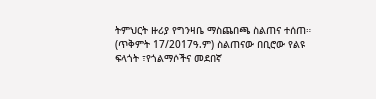ትምህርት ዙሪያ የግንዛቤ ማስጨበጫ ስልጠና ተሰጠ።
(ጥቅምት 17/2017ዓ.ም) ስልጠናው በቢሮው የልዩ ፍላጎት ፣የጎልማሶችና መደበኛ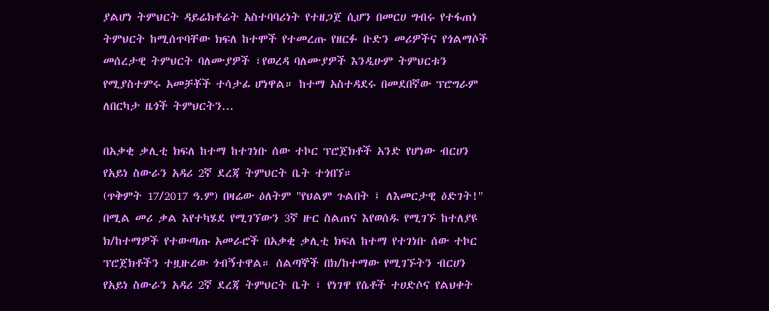ያልሆነ ትምህርት ዳይሬክቶሬት አስተባባሪነት የተዘጋጀ ሲሆን በመርሀ ግብሩ የተፋጠነ ትምህርት ከሚሰጥባቸው ክፍለ ከተሞች የተመረጡ የዘርፉ ቡድን መሪዎችና የጎልማሶች መሰረታዊ ትምህርት ባለሙያዎች ፣የወረዳ ባለሙያዎች እንዲሁም ትምህርቱን የሚያስተምሩ አመቻቾች ተሳታፊ ሆነዋል። ከተማ አስተዳደሩ በመደበኛው ፕሮግራም ለበርካታ ዜጎች ትምህርትን...

በአቃቂ ቃሊቲ ክፍለ ከተማ ከተገነቡ ሰው ተኮር ፕሮጀክቶች አንድ የሆነው ብርሀን የአይነ ስውራን አዳሪ 2ኛ ደረጃ ትምህርት ቤት ተጎበኘ።
(ጥቅምት 17/2017 ዓ.ም) በዛሬው ዕለትም "የህልም ጉልበት ፤ ለእመርታዊ ዕድገት!" በሚል መሪ ቃል እየተካሄደ የሚገኘውን 3ኛ ዙር ስልጠና እየወሰዱ የሚገኙ ከተለያዩ ክ/ከተማዎች የተውጣጡ አመራሮች በአቃቂ ቃሊቲ ክፍለ ከተማ የተገነቡ ሰው ተኮር ፕሮጀክቶችን ተዟዙረው ጎብኝተዋል። ሰልጣኞች በክ/ከተማው የሚገኙትን ብርሀን የአይነ ስውራን አዳሪ 2ኛ ደረጃ ትምህርት ቤት ፣ የነገዋ የሴቶች ተሀድሶና የልህቀት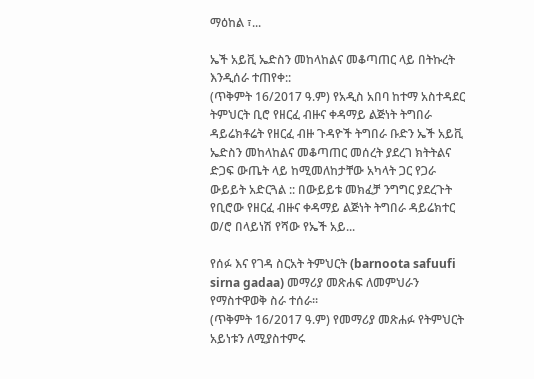ማዕከል ፣...

ኤች አይቪ ኤድስን መከላከልና መቆጣጠር ላይ በትኩረት እንዲሰራ ተጠየቀ::
(ጥቅምት 16/2017 ዓ.ም) የአዲስ አበባ ከተማ አስተዳደር ትምህርት ቢሮ የዘርፈ ብዙና ቀዳማይ ልጅነት ትግበራ ዳይሬክቶሬት የዘርፈ ብዙ ጉዳዮች ትግበራ ቡድን ኤች አይቪ ኤድስን መከላከልና መቆጣጠር መሰረት ያደረገ ክትትልና ድጋፍ ውጤት ላይ ከሚመለከታቸው አካላት ጋር የጋራ ውይይት አድርጓል :: በውይይቱ መክፈቻ ንግግር ያደረጉት የቢሮው የዘርፈ ብዙና ቀዳማይ ልጅነት ትግበራ ዳይሬክተር ወ/ሮ በላይነሽ የሻው የኤች አይ...

የሰፉ እና የገዳ ስርአት ትምህርት (barnoota safuufi sirna gadaa) መማሪያ መጽሐፍ ለመምህራን የማስተዋወቅ ስራ ተሰራ።
(ጥቅምት 16/2017 ዓ.ም) የመማሪያ መጽሐፉ የትምህርት አይነቱን ለሚያስተምሩ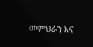መምህራን እና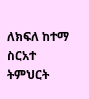ለክፍለ ከተማ ስርአተ ትምህርት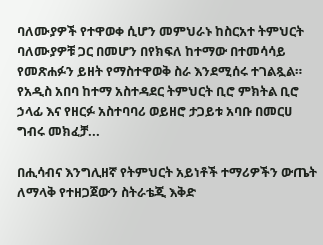ባለሙያዎች የተዋወቀ ሲሆን መምህራኑ ከስርአተ ትምህርት ባለሙያዎቹ ጋር በመሆን በየክፍለ ከተማው በተመሳሳይ የመጽሐፉን ይዘት የማስተዋወቅ ስራ እንደሚሰሩ ተገልጿል። የአዲስ አበባ ከተማ አስተዳደር ትምህርት ቢሮ ምክትል ቢሮ ኃላፊ እና የዘርፉ አስተባባሪ ወይዘሮ ታጋይቱ አባቡ በመርሀ ግብሩ መክፈቻ...

በሒሳብና እንግሊዘኛ የትምህርት አይነቶች ተማሪዎችን ውጤት ለማላቅ የተዘጋጀውን ስትራቴጂ እቅድ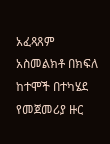አፈጻጸም አስመልክቶ በክፍለ ከተሞች በተካሄደ የመጀመሪያ ዙር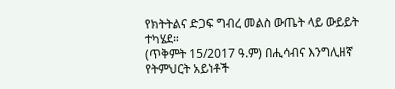የክትትልና ድጋፍ ግብረ መልስ ውጤት ላይ ውይይት ተካሄደ።
(ጥቅምት 15/2017 ዓ.ም) በሒሳብና እንግሊዘኛ የትምህርት አይነቶች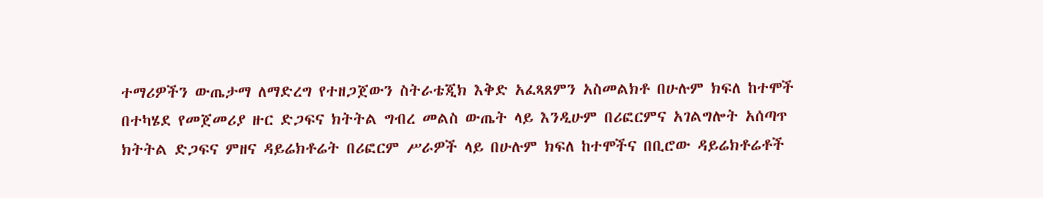ተማሪዎችን ውጤታማ ለማድረግ የተዘጋጀውን ስትራቴጂክ እቅድ አፈጻጸምን አስመልክቶ በሁሉም ክፍለ ከተሞች በተካሄደ የመጀመሪያ ዙር ድጋፍና ክትትል ግብረ መልስ ውጤት ላይ እንዲሁም በሪፎርምና አገልግሎት አሰጣጥ ክትትል ድጋፍና ምዘና ዳይሬክቶሬት በሪፎርም ሥራዎች ላይ በሁሉም ክፍለ ከተሞችና በቢሮው ዳይሬክቶሬቶች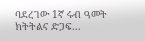ባደረገው 1ኛ ሩብ ዓመት ክትትልና ድጋፍ...